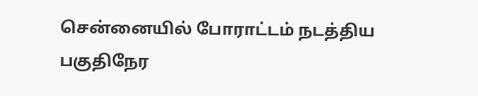சென்னையில் போராட்டம் நடத்திய பகுதிநேர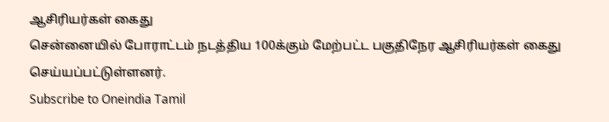ஆசிரியர்கள் கைது
சென்னையில் போராட்டம் நடத்திய 100க்கும் மேற்பட்ட பகுதிநேர ஆசிரியர்கள் கைது செய்யப்பட்டுள்ளனர்.
Subscribe to Oneindia Tamil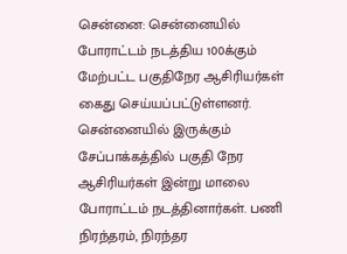சென்னை: சென்னையில் போராட்டம் நடத்திய 100க்கும் மேற்பட்ட பகுதிநேர ஆசிரியர்கள் கைது செய்யப்பட்டுள்ளனர்.
சென்னையில் இருக்கும் சேப்பாக்கத்தில் பகுதி நேர ஆசிரியர்கள் இன்று மாலை போராட்டம் நடத்தினார்கள். பணி நிரந்தரம், நிரந்தர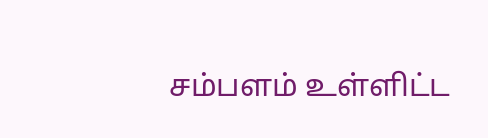சம்பளம் உள்ளிட்ட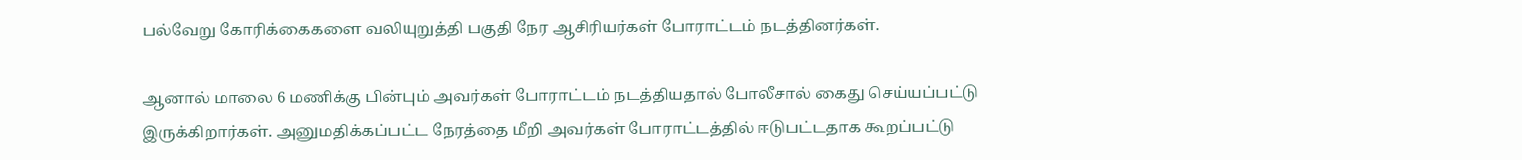பல்வேறு கோரிக்கைகளை வலியுறுத்தி பகுதி நேர ஆசிரியர்கள் போராட்டம் நடத்தினர்கள்.

ஆனால் மாலை 6 மணிக்கு பின்பும் அவர்கள் போராட்டம் நடத்தியதால் போலீசால் கைது செய்யப்பட்டு இருக்கிறார்கள். அனுமதிக்கப்பட்ட நேரத்தை மீறி அவர்கள் போராட்டத்தில் ஈடுபட்டதாக கூறப்பட்டு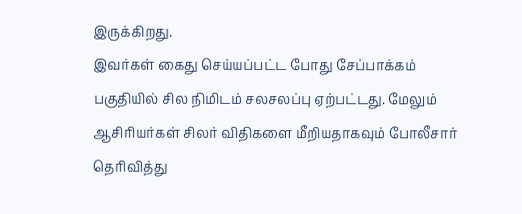இருக்கிறது.
இவர்கள் கைது செய்யப்பட்ட போது சேப்பாக்கம் பகுதியில் சில நிமிடம் சலசலப்பு ஏற்பட்டது. மேலும் ஆசிரியர்கள் சிலர் விதிகளை மீறியதாகவும் போலீசார் தெரிவித்து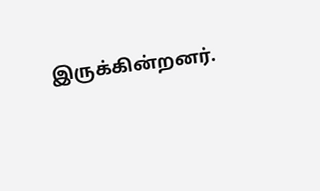இருக்கின்றனர்.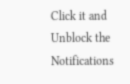Click it and Unblock the Notifications